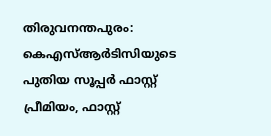തിരുവനന്തപുരം: കെഎസ്ആർടിസിയുടെ പുതിയ സൂപ്പർ ഫാസ്റ്റ് പ്രീമിയം, ഫാസ്റ്റ്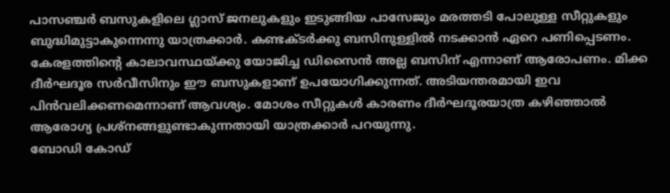പാസഞ്ചർ ബസുകളിലെ ഗ്ലാസ് ജനലുകളും ഇടുങ്ങിയ പാസേജും മരത്തടി പോലുള്ള സീറ്റുകളും ബുദ്ധിമുട്ടാകുന്നെന്നു യാത്രക്കാർ. കണ്ടക്ടർക്കു ബസിനുള്ളിൽ നടക്കാൻ ഏറെ പണിപ്പെടണം.
കേരളത്തിന്റെ കാലാവസ്ഥയ്ക്കു യോജിച്ച ഡിസൈൻ അല്ല ബസിന് എന്നാണ് ആരോപണം. മിക്ക ദീർഘദൂര സർവീസിനും ഈ ബസുകളാണ് ഉപയോഗിക്കുന്നത്. അടിയന്തരമായി ഇവ പിൻവലിക്കണമെന്നാണ് ആവശ്യം. മോശം സീറ്റുകൾ കാരണം ദീർഘദൂരയാത്ര കഴിഞ്ഞാൽ ആരോഗ്യ പ്രശ്നങ്ങളുണ്ടാകുന്നതായി യാത്രക്കാർ പറയുന്നു.
ബോഡി കോഡ്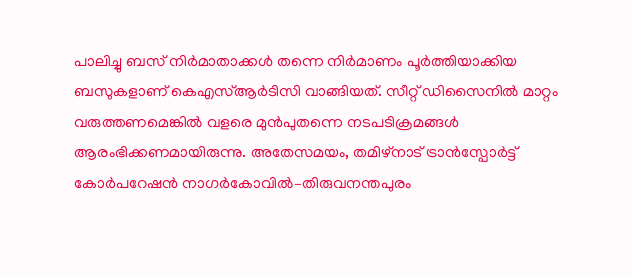പാലിച്ചു ബസ് നിർമാതാക്കൾ തന്നെ നിർമാണം പൂർത്തിയാക്കിയ ബസുകളാണ് കെഎസ്ആർടിസി വാങ്ങിയത്. സീറ്റ് ഡിസൈനിൽ മാറ്റം വരുത്തണമെങ്കിൽ വളരെ മുൻപുതന്നെ നടപടിക്രമങ്ങൾ ആരംഭിക്കണമായിരുന്നു. അതേസമയം, തമിഴ്നാട് ട്രാൻസ്പോർട്ട് കോർപറേഷൻ നാഗർകോവിൽ–തിരുവനന്തപുരം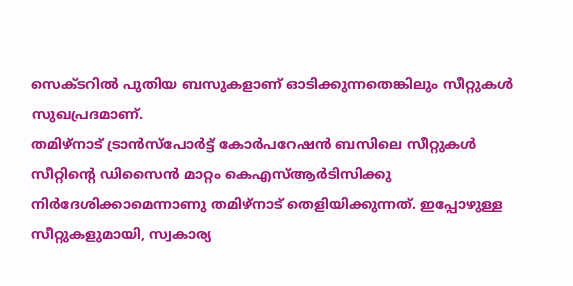സെക്ടറിൽ പുതിയ ബസുകളാണ് ഓടിക്കുന്നതെങ്കിലും സീറ്റുകൾ സുഖപ്രദമാണ്.
തമിഴ്നാട് ട്രാൻസ്പോർട്ട് കോർപറേഷൻ ബസിലെ സീറ്റുകൾ
സീറ്റിന്റെ ഡിസൈൻ മാറ്റം കെഎസ്ആർടിസിക്കു നിർദേശിക്കാമെന്നാണു തമിഴ്നാട് തെളിയിക്കുന്നത്. ഇപ്പോഴുള്ള സീറ്റുകളുമായി, സ്വകാര്യ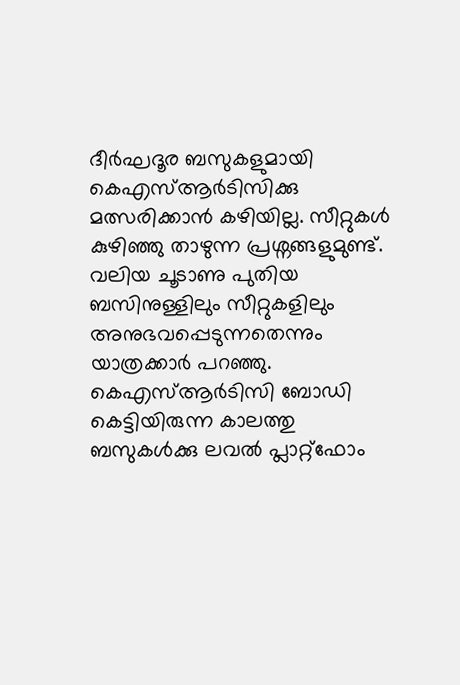ദീർഘദൂര ബസുകളുമായി കെഎസ്ആർടിസിക്കു മത്സരിക്കാൻ കഴിയില്ല. സീറ്റുകൾ കുഴിഞ്ഞു താഴുന്ന പ്രശ്നങ്ങളുമുണ്ട്. വലിയ ചൂടാണു പുതിയ ബസിനുള്ളിലും സീറ്റുകളിലും അനുഭവപ്പെടുന്നതെന്നും യാത്രക്കാർ പറഞ്ഞു. കെഎസ്ആർടിസി ബോഡി കെട്ടിയിരുന്ന കാലത്തു ബസുകൾക്കു ലവൽ പ്ലാറ്റ്ഫോം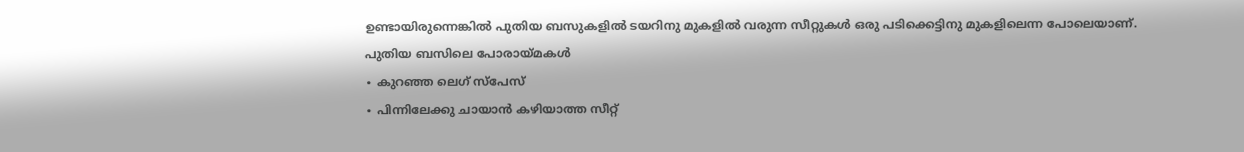ഉണ്ടായിരുന്നെങ്കിൽ പുതിയ ബസുകളിൽ ടയറിനു മുകളിൽ വരുന്ന സീറ്റുകൾ ഒരു പടിക്കെട്ടിനു മുകളിലെന്ന പോലെയാണ്.
പുതിയ ബസിലെ പോരായ്മകൾ
∙ കുറഞ്ഞ ലെഗ് സ്പേസ്
∙ പിന്നിലേക്കു ചായാൻ കഴിയാത്ത സീറ്റ്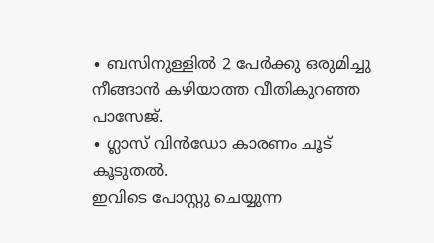∙ ബസിനുള്ളിൽ 2 പേർക്കു ഒരുമിച്ചു നീങ്ങാൻ കഴിയാത്ത വീതികുറഞ്ഞ പാസേജ്.
∙ ഗ്ലാസ് വിൻഡോ കാരണം ചൂട് കൂടുതൽ.
ഇവിടെ പോസ്റ്റു ചെയ്യുന്ന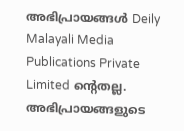അഭിപ്രായങ്ങൾ Deily Malayali Media Publications Private Limited ന്റെതല്ല. അഭിപ്രായങ്ങളുടെ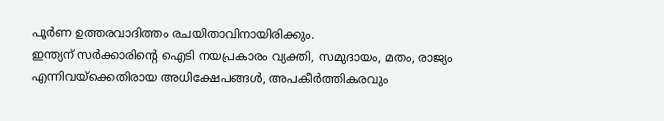പൂർണ ഉത്തരവാദിത്തം രചയിതാവിനായിരിക്കും.
ഇന്ത്യന് സർക്കാരിന്റെ ഐടി നയപ്രകാരം വ്യക്തി, സമുദായം, മതം, രാജ്യം എന്നിവയ്ക്കെതിരായ അധിക്ഷേപങ്ങൾ, അപകീർത്തികരവും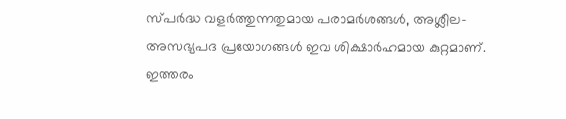സ്പർദ്ധ വളർത്തുന്നതുമായ പരാമർശങ്ങൾ, അശ്ലീല-അസഭ്യപദ പ്രയോഗങ്ങൾ ഇവ ശിക്ഷാർഹമായ കുറ്റമാണ്. ഇത്തരം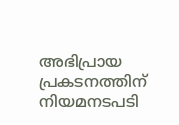അഭിപ്രായ പ്രകടനത്തിന് നിയമനടപടി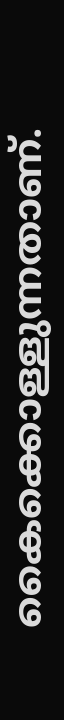കൈക്കൊള്ളുന്നതാണ്.